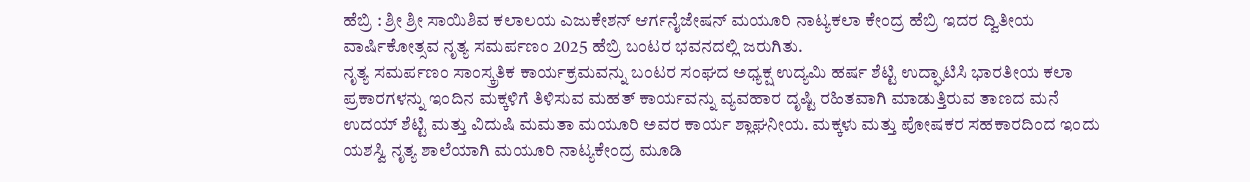ಹೆಬ್ರಿ : ಶ್ರೀ ಶ್ರೀ ಸಾಯಿಶಿವ ಕಲಾಲಯ ಎಜುಕೇಶನ್ ಆರ್ಗನೈಜೇಷನ್ ಮಯೂರಿ ನಾಟ್ಯಕಲಾ ಕೇಂದ್ರ ಹೆಬ್ರಿ ಇದರ ದ್ವಿತೀಯ ವಾರ್ಷಿಕೋತ್ಸವ ನೃತ್ಯ ಸಮರ್ಪಣಂ 2025 ಹೆಬ್ರಿ ಬಂಟರ ಭವನದಲ್ಲಿ ಜರುಗಿತು.
ನೃತ್ಯ ಸಮರ್ಪಣಂ ಸಾಂಸ್ಕ್ರತಿಕ ಕಾರ್ಯಕ್ರಮವನ್ನು ಬಂಟರ ಸಂಘದ ಅಧ್ಯಕ್ಷ ಉದ್ಯಮಿ ಹರ್ಷ ಶೆಟ್ಟಿ ಉದ್ಘಾಟಿಸಿ ಭಾರತೀಯ ಕಲಾ ಪ್ರಕಾರಗಳನ್ನು ಇಂದಿನ ಮಕ್ಕಳಿಗೆ ತಿಳಿಸುವ ಮಹತ್ ಕಾರ್ಯವನ್ನು ವ್ಯವಹಾರ ದೃಷ್ಟಿ ರಹಿತವಾಗಿ ಮಾಡುತ್ತಿರುವ ತಾಣದ ಮನೆ ಉದಯ್ ಶೆಟ್ಟಿ ಮತ್ತು ವಿದುಷಿ ಮಮತಾ ಮಯೂರಿ ಅವರ ಕಾರ್ಯ ಶ್ಲಾಘನೀಯ. ಮಕ್ಕಳು ಮತ್ತು ಪೋಷಕರ ಸಹಕಾರದಿಂದ ಇಂದು ಯಶಸ್ವಿ ನೃತ್ಯ ಶಾಲೆಯಾಗಿ ಮಯೂರಿ ನಾಟ್ಯಕೇಂದ್ರ ಮೂಡಿ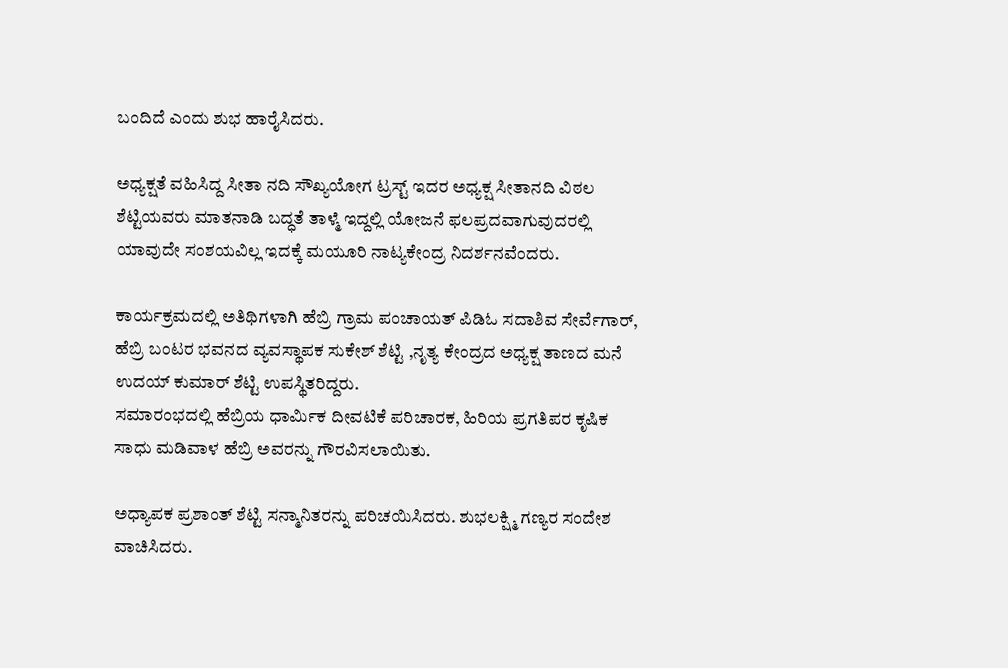ಬಂದಿದೆ ಎಂದು ಶುಭ ಹಾರೈಸಿದರು.

ಅಧ್ಯಕ್ಷತೆ ವಹಿಸಿದ್ದ ಸೀತಾ ನದಿ ಸೌಖ್ಯಯೋಗ ಟ್ರಸ್ಟ್ ಇದರ ಅಧ್ಯಕ್ಷ ಸೀತಾನದಿ ವಿಠಲ ಶೆಟ್ಟಿಯವರು ಮಾತನಾಡಿ ಬದ್ಧತೆ ತಾಳ್ಮೆ ಇದ್ದಲ್ಲಿ ಯೋಜನೆ ಫಲಪ್ರದವಾಗುವುದರಲ್ಲಿ ಯಾವುದೇ ಸಂಶಯವಿಲ್ಲ ಇದಕ್ಕೆ ಮಯೂರಿ ನಾಟ್ಯಕೇಂದ್ರ ನಿದರ್ಶನವೆಂದರು.

ಕಾರ್ಯಕ್ರಮದಲ್ಲಿ ಅತಿಥಿಗಳಾಗಿ ಹೆಬ್ರಿ ಗ್ರಾಮ ಪಂಚಾಯತ್ ಪಿಡಿಓ ಸದಾಶಿವ ಸೇರ್ವೆಗಾರ್, ಹೆಬ್ರಿ ಬಂಟರ ಭವನದ ವ್ಯವಸ್ಥಾಪಕ ಸುಕೇಶ್ ಶೆಟ್ಟಿ ,ನೃತ್ಯ ಕೇಂದ್ರದ ಅಧ್ಯಕ್ಷ ತಾಣದ ಮನೆ ಉದಯ್ ಕುಮಾರ್ ಶೆಟ್ಟಿ ಉಪಸ್ಥಿತರಿದ್ದರು.
ಸಮಾರಂಭದಲ್ಲಿ ಹೆಬ್ರಿಯ ಧಾರ್ಮಿಕ ದೀವಟಿಕೆ ಪರಿಚಾರಕ, ಹಿರಿಯ ಪ್ರಗತಿಪರ ಕೃಷಿಕ ಸಾಧು ಮಡಿವಾಳ ಹೆಬ್ರಿ ಅವರನ್ನು ಗೌರವಿಸಲಾಯಿತು.

ಅಧ್ಯಾಪಕ ಪ್ರಶಾಂತ್ ಶೆಟ್ಟಿ ಸನ್ಮಾನಿತರನ್ನು ಪರಿಚಯಿಸಿದರು. ಶುಭಲಕ್ಷ್ಮಿ ಗಣ್ಯರ ಸಂದೇಶ ವಾಚಿಸಿದರು.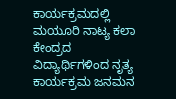ಕಾರ್ಯಕ್ರಮದಲ್ಲಿ ಮಯೂರಿ ನಾಟ್ಯ ಕಲಾ ಕೇಂದ್ರದ ವಿದ್ಯಾರ್ಥಿಗಳಿಂದ ನೃತ್ಯ ಕಾರ್ಯಕ್ರಮ ಜನಮನ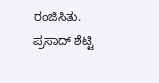ರಂಜಿಸಿತು. ಪ್ರಸಾದ್ ಶೆಟ್ಟಿ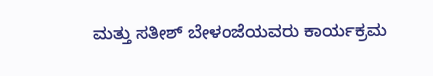ಮತ್ತು ಸತೀಶ್ ಬೇಳಂಜೆಯವರು ಕಾರ್ಯಕ್ರಮ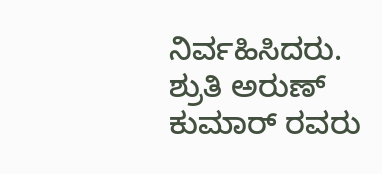ನಿರ್ವಹಿಸಿದರು. ಶ್ರುತಿ ಅರುಣ್ ಕುಮಾರ್ ರವರು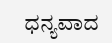ಧನ್ಯವಾದ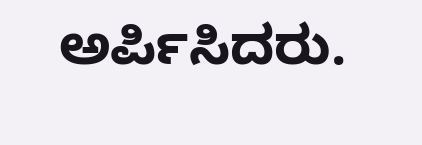ಅರ್ಪಿಸಿದರು.